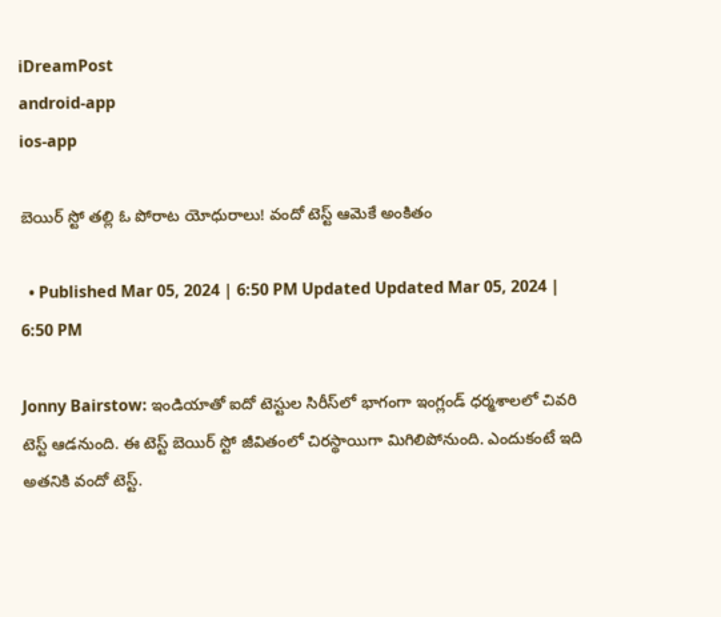iDreamPost
android-app
ios-app

బెయిర్‌ స్టో తల్లి ఓ పోరాట యోధురాలు! వందో టెస్ట్‌ ఆమెకే అంకితం

  • Published Mar 05, 2024 | 6:50 PM Updated Updated Mar 05, 2024 | 6:50 PM

Jonny Bairstow: ఇండియాతో ఐదో టెస్టుల సిరీస్‌లో భాగంగా ఇంగ్లండ్‌ ధర్మశాలలో చివరి టెస్ట్‌ ఆడనుంది. ఈ టెస్ట్‌ బెయిర్‌ స్టో జీవితంలో చిరస్థాయిగా మిగిలిపోనుంది. ఎందుకంటే ఇది అతనికి వందో టెస్ట్‌.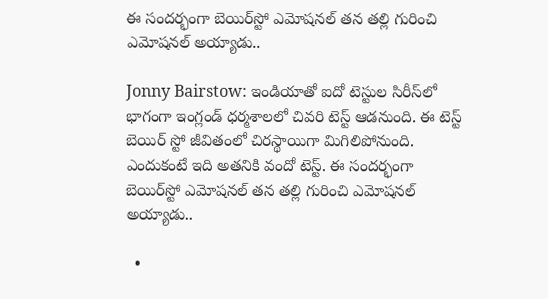ఈ సందర్భంగా బెయిర్‌స్టో ఎమోషనల్‌ తన తల్లి గురించి ఎమోషనల్‌ అయ్యాడు..

Jonny Bairstow: ఇండియాతో ఐదో టెస్టుల సిరీస్‌లో భాగంగా ఇంగ్లండ్‌ ధర్మశాలలో చివరి టెస్ట్‌ ఆడనుంది. ఈ టెస్ట్‌ బెయిర్‌ స్టో జీవితంలో చిరస్థాయిగా మిగిలిపోనుంది. ఎందుకంటే ఇది అతనికి వందో టెస్ట్‌. ఈ సందర్భంగా బెయిర్‌స్టో ఎమోషనల్‌ తన తల్లి గురించి ఎమోషనల్‌ అయ్యాడు..

  •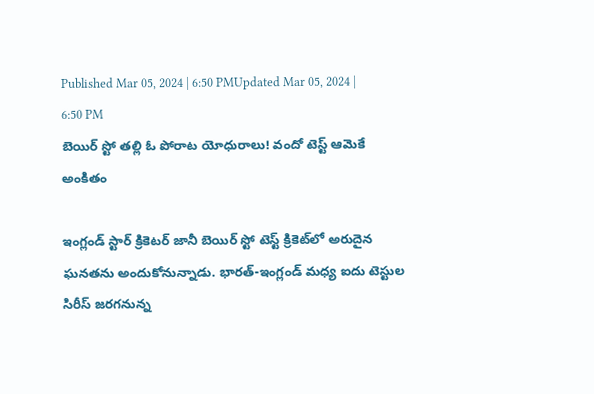Published Mar 05, 2024 | 6:50 PMUpdated Mar 05, 2024 | 6:50 PM
బెయిర్‌ స్టో తల్లి ఓ పోరాట యోధురాలు! వందో టెస్ట్‌ ఆమెకే అంకితం

ఇంగ్లండ్‌ స్టార్‌ క్రికెటర్‌ జానీ బెయిర్‌ స్టో టెస్ట్‌ క్రికెట్‌లో అరుదైన ఘనతను అందుకోనున్నాడు. భారత్‌-ఇంగ్లండ్‌ మధ్య ఐదు టెస్టుల సిరీస్‌ జరగనున్న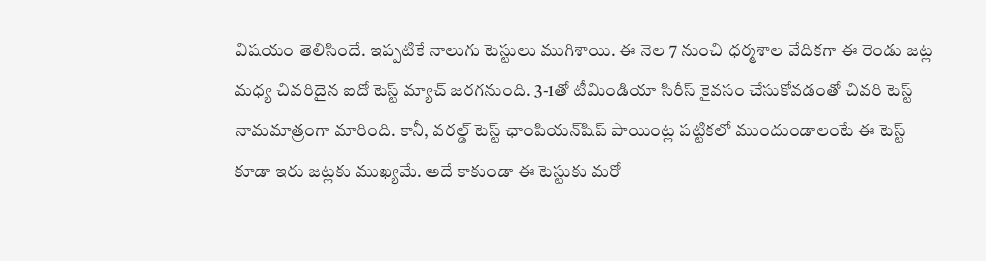విషయం తెలిసిందే. ఇప్పటికే నాలుగు టెస్టులు ముగిశాయి. ఈ నెల 7 నుంచి ధర్మశాల వేదికగా ఈ రెండు జట్ల మధ్య చివరిదైన ఐదో టెస్ట్‌ మ్యాచ్‌ జరగనుంది. 3-1తో టీమిండియా సిరీస్ కైవసం చేసుకోవడంతో చివరి టెస్ట్‌ నామమాత్రంగా మారింది. కానీ, వరల్డ్‌ టెస్ట్‌ ఛాంపియన్‌షిప్‌ పాయింట్ల పట్టికలో ముందుండాలంటే ఈ టెస్ట్‌ కూడా ఇరు జట్లకు ముఖ్యమే. అదే కాకుండా ఈ టెస్టుకు మరో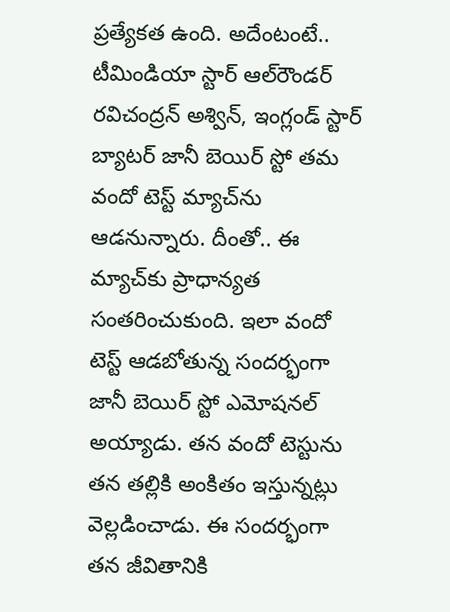ప్రత్యేకత ఉంది. అదేంటంటే.. టీమిండియా స్టార్‌ ఆల్‌రౌండర్‌ రవిచంద్రన్‌ అశ్విన్‌, ఇంగ్లండ్‌ స్టార్‌ బ్యాటర్‌ జానీ బెయిర్‌ స్టో తమ వందో టెస్ట్‌ మ్యాచ్‌ను ఆడనున్నారు. దీంతో.. ఈ మ్యాచ్‌కు ప్రాధాన్యత సంతరించుకుంది. ఇలా వందో టెస్ట్‌ ఆడబోతున్న సందర్భంగా జానీ బెయిర్‌ స్టో ఎమోషనల్‌ అయ్యాడు. తన వందో టెస్టును తన తల్లికి అంకితం ఇస్తున్నట్లు వెల్లడించాడు. ఈ సందర్భంగా తన జీవితానికి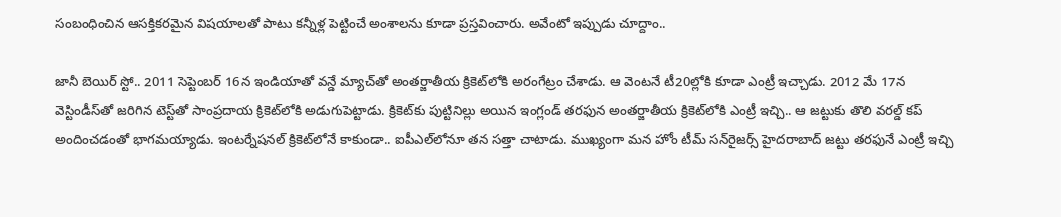సంబంధించిన ఆసక్తికరమైన విషయాలతో పాటు కన్నీళ్ల పెట్టించే అంశాలను కూడా ప్రస్తవించారు. అవేంటో ఇప్పుడు చూద్దాం..

జానీ బెయిర్‌ స్టో.. 2011 సెప్టెంబర్‌ 16న ఇండియాతో వన్డే మ్యాచ్‌తో అంతర్జాతీయ క్రికెట్‌లోకి అరంగేట్రం చేశాడు. ఆ వెంటనే టీ20ల్లోకి కూడా ఎంట్రీ ఇచ్చాడు. 2012 మే 17న వెస్టిండీస్‌తో జరిగిన టెస్ట్‌తో సాంప్రదాయ క్రికెట్‌లోకి అడుగుపెట్టాడు. క్రికెట్‌కు పుట్టినిల్లు అయిన ఇంగ్లండ్‌ తరఫున అంతర్జాతీయ క్రికెట్‌లోకి ఎంట్రీ ఇచ్చి.. ఆ జట్టుకు తొలి వరల్డ్‌ కప్‌ అందించడంతో భాగమయ్యాడు. ఇంటర్నేషనల్ క్రికెట్‌లోనే కాకుండా.. ఐపీఎల్‌లోనూ తన సత్తా చాటాడు. ముఖ్యంగా మన హోం టీమ్‌ సన్‌రైజర్స్‌ హైదరాబాద్‌ జట్టు తరఫునే ఎంట్రీ ఇచ్చి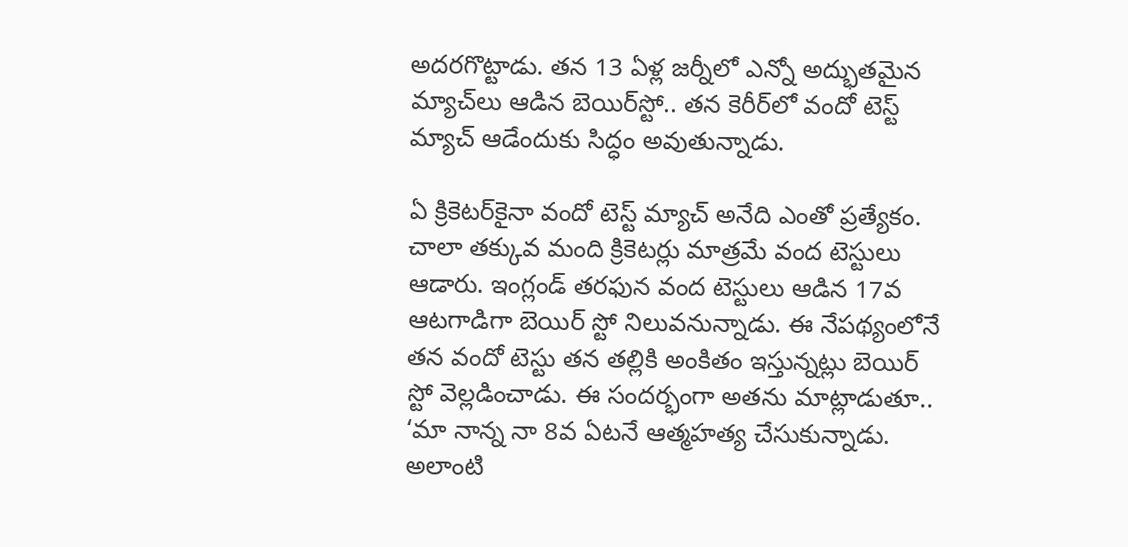అదరగొట్టాడు. తన 13 ఏళ్ల జర్నీలో ఎన్నో అద్భుతమైన మ్యాచ్‌లు ఆడిన బెయిర్‌స్టో.. తన కెరీర్‌లో వందో టెస్ట్‌ మ్యాచ్‌ ఆడేందుకు సిద్ధం అవుతున్నాడు.

ఏ క్రికెటర్‌కైనా వందో టెస్ట్‌ మ్యాచ్‌ అనేది ఎంతో ప్రత్యేకం. చాలా తక్కువ మంది క్రికెటర్లు మాత్రమే వంద టెస్టులు ఆడారు. ఇంగ్లండ్‌ తరఫున వంద టెస్టులు ఆడిన 17వ ఆటగాడిగా బెయిర్‌ స్టో నిలువనున్నాడు. ఈ నేపథ్యంలోనే తన వందో టెస్టు తన తల్లికి అంకితం ఇస్తున్నట్లు బెయిర్‌ స్టో వెల్లడించాడు. ఈ సందర్భంగా అతను మాట్లాడుతూ.. ‘మా నాన్న నా 8వ ఏటనే ఆత్మహత్య చేసుకున్నాడు. అలాంటి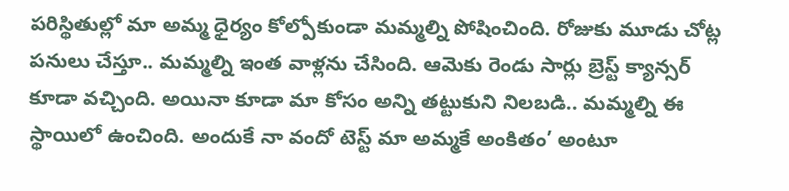పరిస్థితుల్లో మా అమ్మ ధైర్యం కోల్పోకుండా మమ్మల్ని పోషించింది. రోజుకు మూడు చోట్ల పనులు చేస్తూ.. మమ్మల్ని ఇంత వాళ్లను చేసింది. ఆమెకు రెండు సార్లు బ్రెస్ట్‌ క్యాన్సర్‌ కూడా వచ్చింది. అయినా కూడా మా కోసం అన్ని తట్టుకుని నిలబడి.. మమ్మల్ని ఈ స్థాయిలో ఉంచింది. అందుకే నా వందో టెస్ట్‌ మా అమ్మకే అంకితం’ అంటూ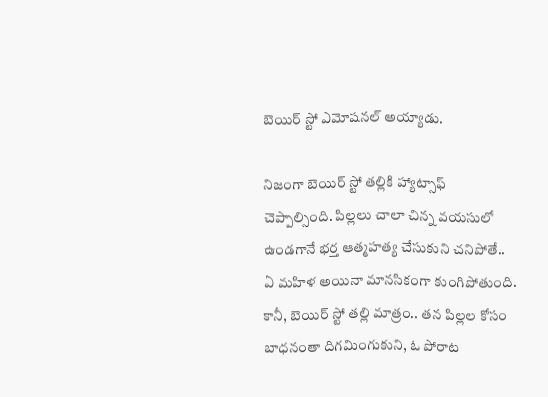బెయిర్‌ స్టో ఎమోషనల్‌ అయ్యాడు.

నిజంగా బెయిర్‌ స్టో తల్లికి హ్యాట్సాఫ్‌ చెప్పాల్సింది. పిల్లలు చాలా చిన్న వయసులో ఉండగానే భర్త ఆత్మహత్య చేసుకుని చనిపోతే.. ఏ మహిళ అయినా మానసికంగా కుంగిపోతుంది. కానీ, బెయిర్‌ స్టో తల్లి మాత్రం.. తన పిల్లల కోసం బాధనంతా దిగమింగుకుని, ఓ పోరాట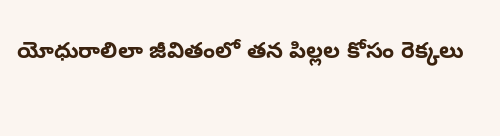యోధురాలిలా జీవితంలో తన పిల్లల కోసం రెక్కలు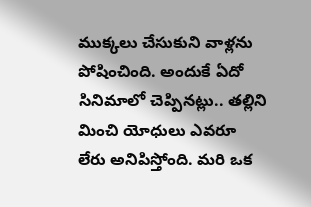ముక్కలు చేసుకుని వాళ్లను పోషించింది. అందుకే ఏదో సినిమాలో చెప్పినట్లు.. తల్లిని మించి యోధులు ఎవరూ లేరు అనిపిస్తోంది. మరి ఒక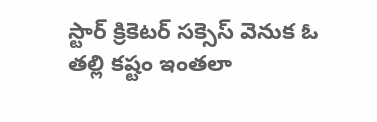స్టార్‌ క్రికెటర్‌ సక్సెస్‌ వెనుక ఓ తల్లి కష్టం ఇంతలా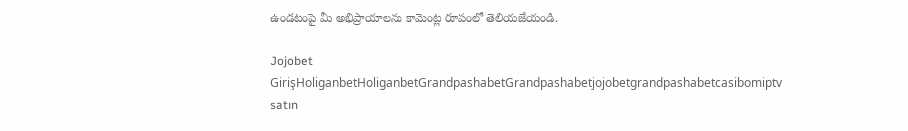ఉండటంపై మీ అభిప్రాయాలను కామెంట్ల రూపంలో తెలియజేయండి.

Jojobet GirişHoliganbetHoliganbetGrandpashabetGrandpashabetjojobetgrandpashabetcasibomiptv satın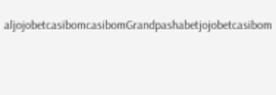aljojobetcasibomcasibomGrandpashabetjojobetcasibom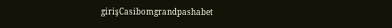girişCasibomgrandpashabet